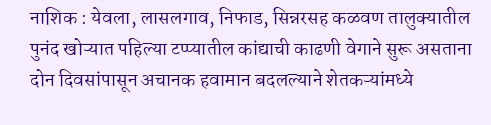नाशिक : येवला, लासलगाव, निफाड, सिन्नरसह कळवण तालुक्यातील पुनंद खोऱ्यात पहिल्या टप्प्यातील कांद्याची काढणी वेगाने सुरू असताना दोन दिवसांपासून अचानक हवामान बदलल्याने शेतकऱ्यांमध्ये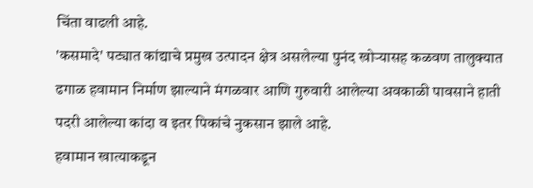चिंता वाढली आहे.
'कसमादे' पट्यात कांद्याचे प्रमुख उत्पादन क्षेत्र असलेल्या पुनंद खोऱ्यासह कळवण तालुक्यात ढगाळ हवामान निर्माण झाल्याने मंगळवार आणि गुरुवारी आलेल्या अवकाळी पावसाने हाती पदरी आलेल्या कांदा व इतर पिकांचे नुकसान झाले आहे.
हवामान खात्याकडून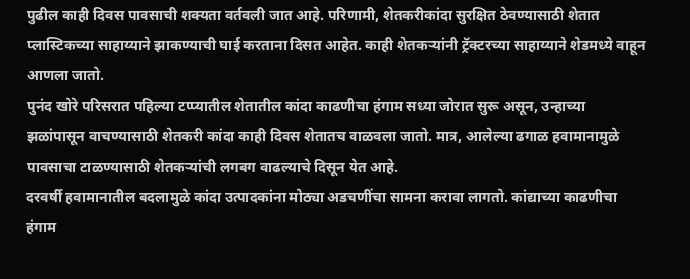पुढील काही दिवस पावसाची शक्यता वर्तवली जात आहे. परिणामी, शेतकरीकांदा सुरक्षित ठेवण्यासाठी शेतात प्लास्टिकच्या साहाय्याने झाकण्याची घाई करताना दिसत आहेत. काही शेतकऱ्यांनी ट्रॅक्टरच्या साहाय्याने शेडमध्ये वाहून आणला जातो.
पुनंद खोरे परिसरात पहिल्या टप्प्यातील शेतातील कांदा काढणीचा हंगाम सध्या जोरात सुरू असून, उन्हाच्या झळांपासून वाचण्यासाठी शेतकरी कांदा काही दिवस शेतातच वाळवला जातो. मात्र, आलेल्या ढगाळ हवामानामुळे पावसाचा टाळण्यासाठी शेतकऱ्यांची लगबग वाढल्याचे दिसून येत आहे.
दरवर्षी हवामानातील बदलामुळे कांदा उत्पादकांना मोठ्या अडचणींचा सामना करावा लागतो. कांद्याच्या काढणीचा हंगाम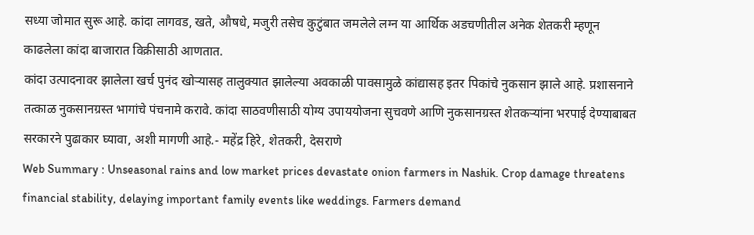सध्या जोमात सुरू आहे. कांदा लागवड, खते, औषधे, मजुरी तसेच कुटुंबात जमलेले लग्न या आर्थिक अडचणीतील अनेक शेतकरी म्हणून काढलेला कांदा बाजारात विक्रीसाठी आणतात.
कांदा उत्पादनावर झालेला खर्च पुनंद खोऱ्यासह तालुक्यात झालेल्या अवकाळी पावसामुळे कांद्यासह इतर पिकांचे नुकसान झाले आहे. प्रशासनाने तत्काळ नुकसानग्रस्त भागांचे पंचनामे करावे. कांदा साठवणीसाठी योग्य उपाययोजना सुचवणे आणि नुकसानग्रस्त शेतकऱ्यांना भरपाई देण्याबाबत सरकारने पुढाकार घ्यावा, अशी मागणी आहे.- महेंद्र हिरे, शेतकरी, देसराणे
Web Summary : Unseasonal rains and low market prices devastate onion farmers in Nashik. Crop damage threatens financial stability, delaying important family events like weddings. Farmers demand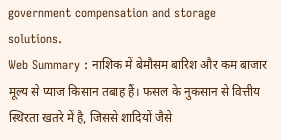government compensation and storage solutions.
Web Summary : नाशिक में बेमौसम बारिश और कम बाजार मूल्य से प्याज किसान तबाह हैं। फसल के नुकसान से वित्तीय स्थिरता खतरे में है, जिससे शादियों जैसे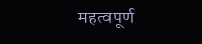महत्वपूर्ण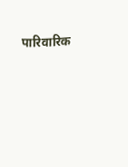पारिवारिक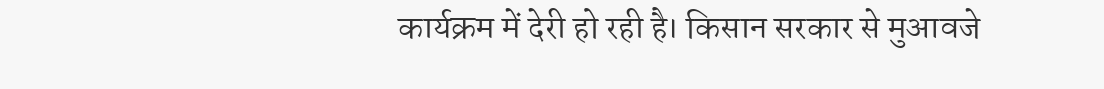कार्यक्रम में देरी हो रही है। किसान सरकार से मुआवजे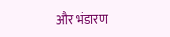और भंडारण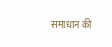समाधान की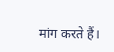मांग करते हैं।